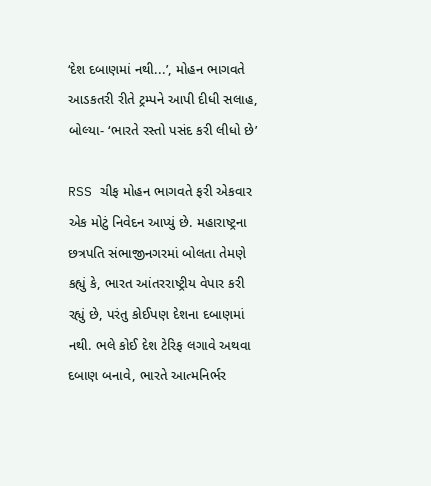‘દેશ દબાણમાં નથી...’, મોહન ભાગવતે આડકતરી રીતે ટ્રમ્પને આપી દીધી સલાહ, બોલ્યા- ‘ભારતે રસ્તો પસંદ કરી લીધો છે’

RSS ચીફ મોહન ભાગવતે ફરી એકવાર એક મોટું નિવેદન આપ્યું છે. મહારાષ્ટ્રના છત્રપતિ સંભાજીનગરમાં બોલતા તેમણે કહ્યું કે, ભારત આંતરરાષ્ટ્રીય વેપાર કરી રહ્યું છે, પરંતુ કોઈપણ દેશના દબાણમાં નથી. ભલે કોઈ દેશ ટેરિફ લગાવે અથવા દબાણ બનાવે, ભારતે આત્મનિર્ભર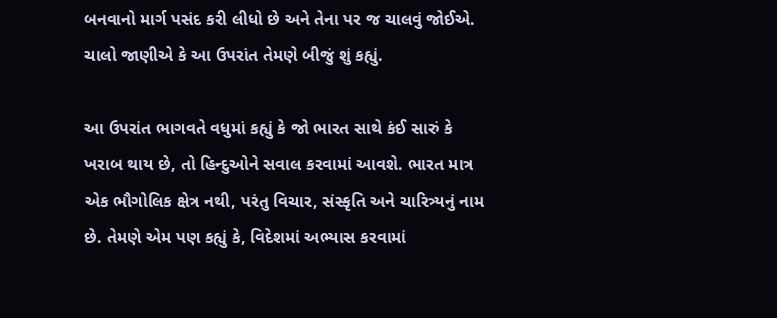બનવાનો માર્ગ પસંદ કરી લીધો છે અને તેના પર જ ચાલવું જોઈએ. ચાલો જાણીએ કે આ ઉપરાંત તેમણે બીજું શું કહ્યું.

આ ઉપરાંત ભાગવતે વધુમાં કહ્યું કે જો ભારત સાથે કંઈ સારું કે ખરાબ થાય છે, તો હિન્દુઓને સવાલ કરવામાં આવશે. ભારત માત્ર એક ભૌગોલિક ક્ષેત્ર નથી, પરંતુ વિચાર, સંસ્કૃતિ અને ચારિત્ર્યનું નામ છે. તેમણે એમ પણ કહ્યું કે, વિદેશમાં અભ્યાસ કરવામાં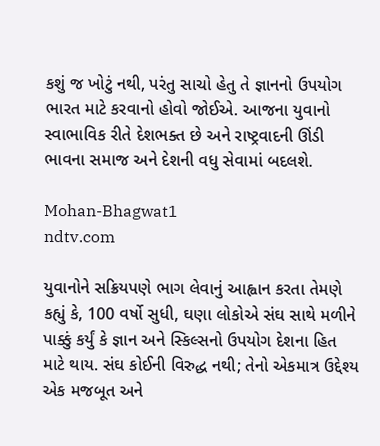કશું જ ખોટું નથી, પરંતુ સાચો હેતુ તે જ્ઞાનનો ઉપયોગ ભારત માટે કરવાનો હોવો જોઈએ. આજના યુવાનો સ્વાભાવિક રીતે દેશભક્ત છે અને રાષ્ટ્રવાદની ઊંડી ભાવના સમાજ અને દેશની વધુ સેવામાં બદલશે.

Mohan-Bhagwat1
ndtv.com

યુવાનોને સક્રિયપણે ભાગ લેવાનું આહ્વાન કરતા તેમણે કહ્યું કે, 100 વર્ષો સુધી, ઘણા લોકોએ સંઘ સાથે મળીને પાક્કું કર્યું કે જ્ઞાન અને સ્કિલ્સનો ઉપયોગ દેશના હિત માટે થાય. સંઘ કોઈની વિરુદ્ધ નથી; તેનો એકમાત્ર ઉદ્દેશ્ય એક મજબૂત અને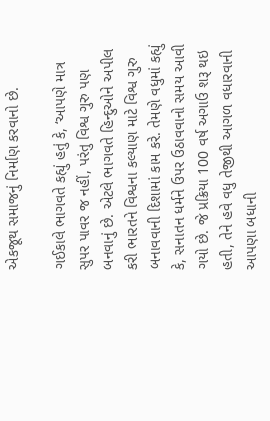એકજૂથ સમાજનું નિર્માણ કરવાનો છે.

ગઈકાલે ભાગવતે કહ્યું હતું કે, ‘આપણે માત્ર સુપર પાવર જ નહીં, પરંતુ વિશ્વ ગુરુ પણ બનવાનું છે. એટલે ભાગવતે હિન્દુઓને અપીલ કરી ભારતને વિશ્વના કલ્યાણ માટે વિશ્વ ગુરુ બનાવવાની દિશામાં કામ કરે. તેમણે વધુમાં કહ્યું કે, સનાતન ધર્મને ઉપર ઉઠાવવાનો સમય આવી ગયો છે. જે પ્રક્રિયા 100 વર્ષ અગાઉ શરૂ થઇ હતી, તેને હવે વધુ તેજીથી આગળ વધારવાની આપણા બધાની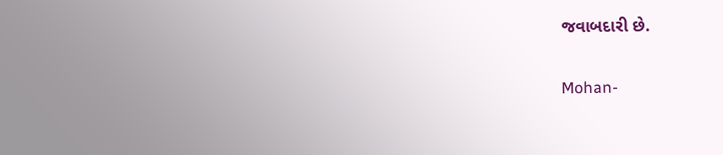જવાબદારી છે.

Mohan-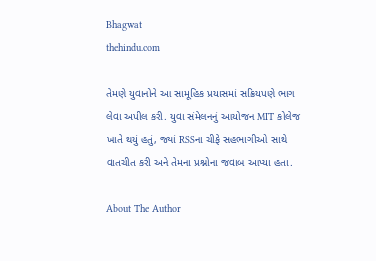Bhagwat
thehindu.com

તેમણે યુવાનોને આ સામૂહિક પ્રયાસમાં સક્રિયપણે ભાગ લેવા અપીલ કરી. યુવા સંમેલનનું આયોજન MIT કોલેજ ખાતે થયું હતું, જ્યાં RSSના ચીફે સહભાગીઓ સાથે વાતચીત કરી અને તેમના પ્રશ્નોના જવાબ આપ્યા હતા.

About The Author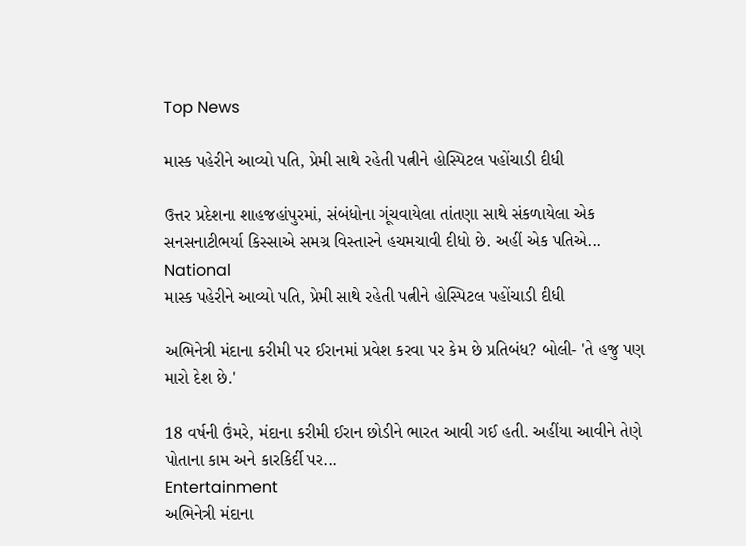Top News

માસ્ક પહેરીને આવ્યો પતિ, પ્રેમી સાથે રહેતી પત્નીને હોસ્પિટલ પહોંચાડી દીધી

ઉત્તર પ્રદેશના શાહજહાંપુરમાં, સંબંધોના ગૂંચવાયેલા તાંતણા સાથે સંકળાયેલા એક સનસનાટીભર્યા કિસ્સાએ સમગ્ર વિસ્તારને હચમચાવી દીધો છે. અહીં એક પતિએ...
National
માસ્ક પહેરીને આવ્યો પતિ, પ્રેમી સાથે રહેતી પત્નીને હોસ્પિટલ પહોંચાડી દીધી

અભિનેત્રી મંદાના કરીમી પર ઈરાનમાં પ્રવેશ કરવા પર કેમ છે પ્રતિબંધ? બોલી- 'તે હજુ પણ મારો દેશ છે.'

18 વર્ષની ઉંમરે, મંદાના કરીમી ઈરાન છોડીને ભારત આવી ગઈ હતી. અહીંયા આવીને તેણે પોતાના કામ અને કારકિર્દી પર...
Entertainment
અભિનેત્રી મંદાના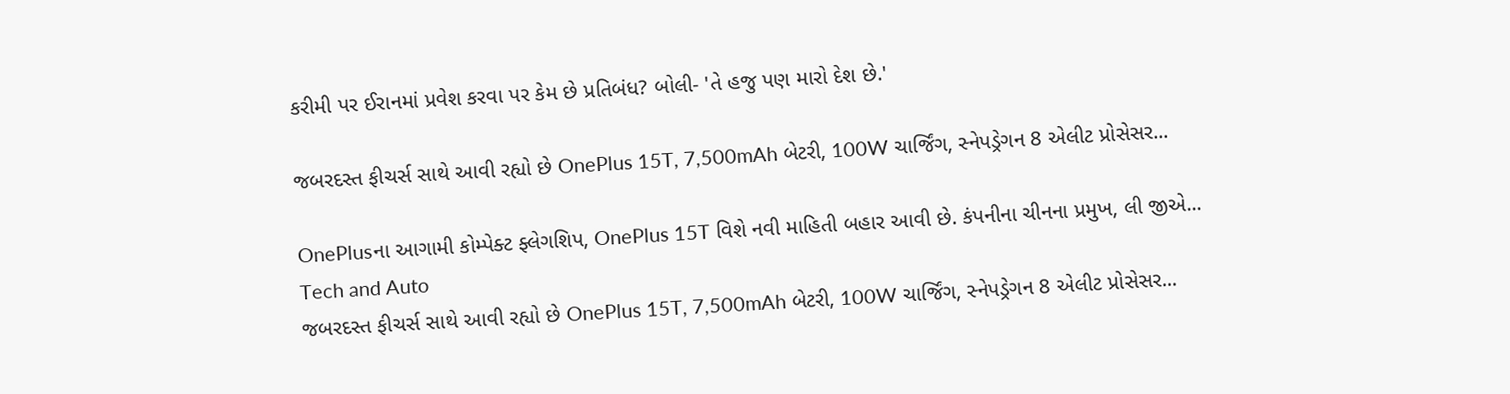કરીમી પર ઈરાનમાં પ્રવેશ કરવા પર કેમ છે પ્રતિબંધ? બોલી- 'તે હજુ પણ મારો દેશ છે.'

જબરદસ્ત ફીચર્સ સાથે આવી રહ્યો છે OnePlus 15T, 7,500mAh બેટરી, 100W ચાર્જિંગ, સ્નેપડ્રેગન 8 એલીટ પ્રોસેસર...

OnePlusના આગામી કોમ્પેક્ટ ફ્લેગશિપ, OnePlus 15T વિશે નવી માહિતી બહાર આવી છે. કંપનીના ચીનના પ્રમુખ, લી જીએ...
Tech and Auto
જબરદસ્ત ફીચર્સ સાથે આવી રહ્યો છે OnePlus 15T, 7,500mAh બેટરી, 100W ચાર્જિંગ, સ્નેપડ્રેગન 8 એલીટ પ્રોસેસર...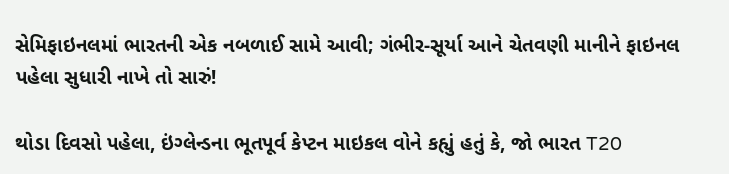સેમિફાઇનલમાં ભારતની એક નબળાઈ સામે આવી; ગંભીર-સૂર્યા આને ચેતવણી માનીને ફાઇનલ પહેલા સુધારી નાખે તો સારું!

થોડા દિવસો પહેલા, ઇંગ્લેન્ડના ભૂતપૂર્વ કેપ્ટન માઇકલ વોને કહ્યું હતું કે, જો ભારત T20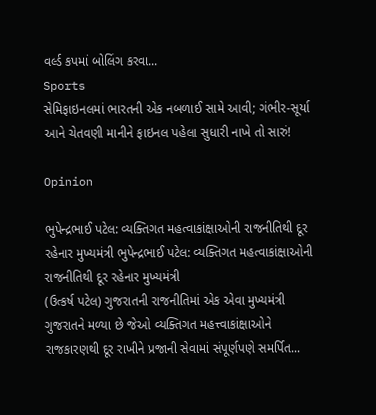વર્લ્ડ કપમાં બોલિંગ કરવા...
Sports
સેમિફાઇનલમાં ભારતની એક નબળાઈ સામે આવી; ગંભીર-સૂર્યા આને ચેતવણી માનીને ફાઇનલ પહેલા સુધારી નાખે તો સારું!

Opinion

ભુપેન્દ્રભાઈ પટેલ: વ્યક્તિગત મહત્વાકાંક્ષાઓની રાજનીતિથી દૂર રહેનાર મુખ્યમંત્રી ભુપેન્દ્રભાઈ પટેલ: વ્યક્તિગત મહત્વાકાંક્ષાઓની રાજનીતિથી દૂર રહેનાર મુખ્યમંત્રી
(ઉત્કર્ષ પટેલ) ગુજરાતની રાજનીતિમાં એક એવા મુખ્યમંત્રી ગુજરાતને મળ્યા છે જેઓ વ્યક્તિગત મહત્ત્વાકાંક્ષાઓને રાજકારણથી દૂર રાખીને પ્રજાની સેવામાં સંપૂર્ણપણે સમર્પિત...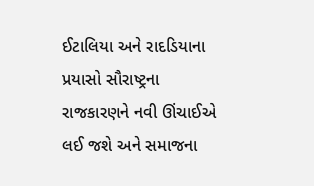ઈટાલિયા અને રાદડિયાના પ્રયાસો સૌરાષ્ટ્રના રાજકારણને નવી ઊંચાઈએ લઈ જશે અને સમાજના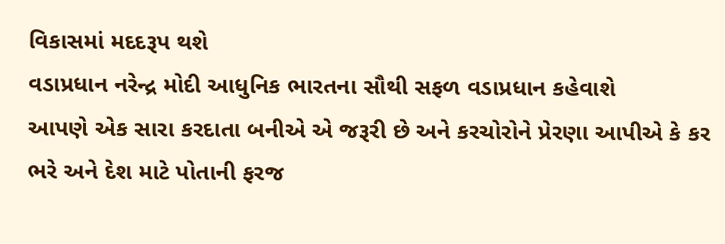વિકાસમાં મદદરૂપ થશે
વડાપ્રધાન નરેન્દ્ર મોદી આધુનિક ભારતના સૌથી સફળ વડાપ્રધાન કહેવાશે
આપણે એક સારા કરદાતા બનીએ એ જરૂરી છે અને કરચોરોને પ્રેરણા આપીએ કે કર ભરે અને દેશ માટે પોતાની ફરજ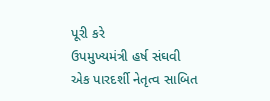પૂરી કરે
ઉપમુખ્યમંત્રી હર્ષ સંઘવી એક પારદર્શી નેતૃત્વ સાબિત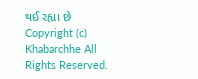થઈ રહ્યા છે
Copyright (c) Khabarchhe All Rights Reserved.